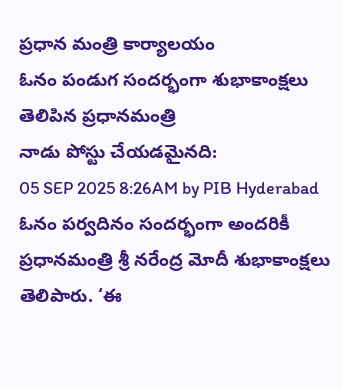ప్రధాన మంత్రి కార్యాలయం
ఓనం పండుగ సందర్భంగా శుభాకాంక్షలు తెలిపిన ప్రధానమంత్రి
నాడు పోస్టు చేయడమైనది:
05 SEP 2025 8:26AM by PIB Hyderabad
ఓనం పర్వదినం సందర్భంగా అందరికీ ప్రధానమంత్రి శ్రీ నరేంద్ర మోదీ శుభాకాంక్షలు తెలిపారు. ‘ఈ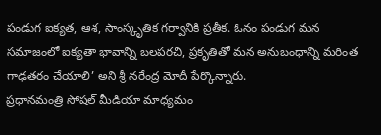పండుగ ఐక్యత, ఆశ, సాంస్కృతిక గర్వానికి ప్రతీక. ఓనం పండుగ మన సమాజంలో ఐక్యతా భావాన్ని బలపరచి, ప్రకృతితో మన అనుబంధాన్ని మరింత గాఢతరం చేయాలి’ అని శ్రీ నరేంద్ర మోదీ పేర్కొన్నారు.
ప్రధానమంత్రి సోషల్ మీడియా మాధ్యమం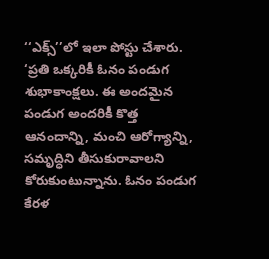‘‘ఎక్స్’’లో ఇలా పోస్టు చేశారు.
‘ప్రతి ఒక్కరికీ ఓనం పండుగ శుభాకాంక్షలు. ఈ అందమైన పండుగ అందరికీ కొత్త ఆనందాన్ని, మంచి ఆరోగ్యాన్ని, సమృద్ధిని తీసుకురావాలని కోరుకుంటున్నాను. ఓనం పండుగ కేరళ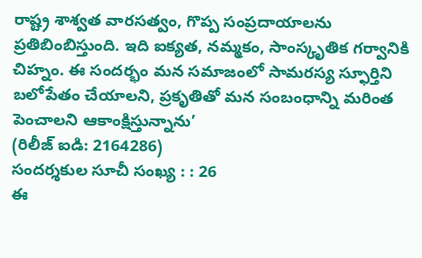రాష్ట్ర శాశ్వత వారసత్వం, గొప్ప సంప్రదాయాలను ప్రతిబింబిస్తుంది. ఇది ఐక్యత, నమ్మకం, సాంస్కృతిక గర్వానికి చిహ్నం. ఈ సందర్భం మన సమాజంలో సామరస్య స్ఫూర్తిని బలోపేతం చేయాలని, ప్రకృతితో మన సంబంధాన్ని మరింత పెంచాలని ఆకాంక్షిస్తున్నాను’
(రిలీజ్ ఐడి: 2164286)
సందర్శకుల సూచీ సంఖ్య : : 26
ఈ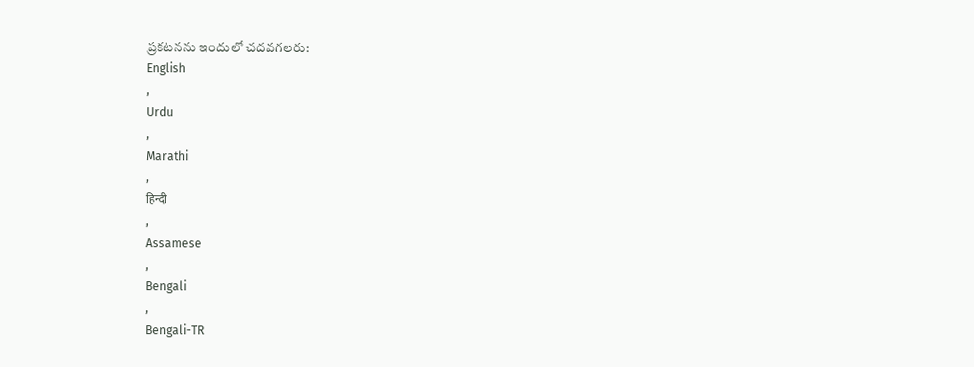ప్రకటనను ఇందులో చదవగలరు:
English
,
Urdu
,
Marathi
,
हिन्दी
,
Assamese
,
Bengali
,
Bengali-TR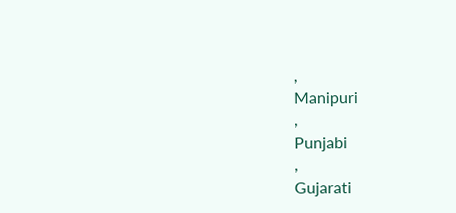,
Manipuri
,
Punjabi
,
Gujarati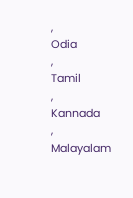,
Odia
,
Tamil
,
Kannada
,
Malayalam